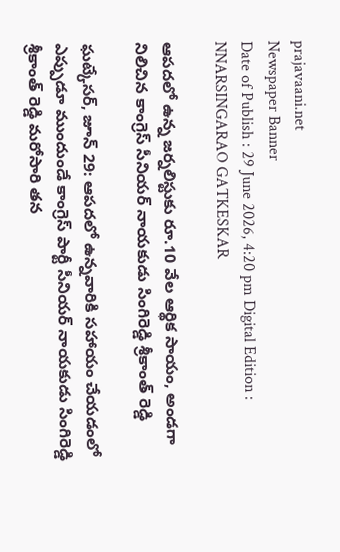prajavaani.net
Newspaper Banner
Date of Publish : 29 June 2026, 4:20 pm Digital Edition : NNARSINGARAO GATKESKAR

ఆపదలో ఉన్న జర్నలిస్టుకు రూ.10 వేల ఆర్థిక సాయం, అండగా నిలిచిన కాంగ్రెస్ సీనియర్ నాయకుడు సింగిరెడ్డి శ్రీకాంత్ రెడ్డి

ఘట్కేసర్, జూన్ 29: ఆపదలో ఉన్నవారికి సహాయం చేయడంలో ఎప్పుడూ ముందుండే కాంగ్రెస్ పార్టీ సీనియర్ నాయకుడు సింగిరెడ్డి శ్రీకాంత్ రెడ్డి మరోసారి తన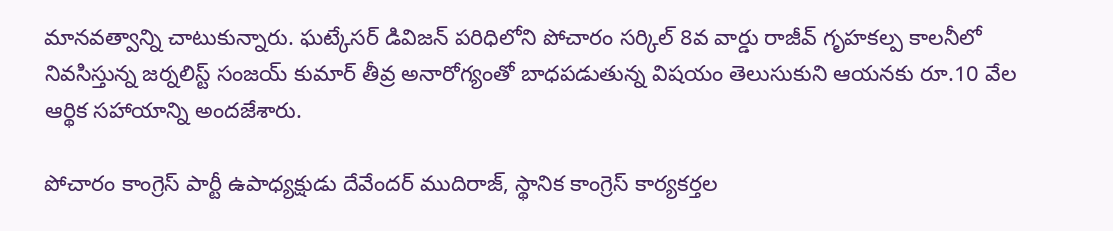మానవత్వాన్ని చాటుకున్నారు. ఘట్కేసర్ డివిజన్ పరిధిలోని పోచారం సర్కిల్ 8వ వార్డు రాజీవ్ గృహకల్ప కాలనీలో నివసిస్తున్న జర్నలిస్ట్ సంజయ్ కుమార్ తీవ్ర అనారోగ్యంతో బాధపడుతున్న విషయం తెలుసుకుని ఆయనకు రూ.10 వేల ఆర్థిక సహాయాన్ని అందజేశారు.

పోచారం కాంగ్రెస్ పార్టీ ఉపాధ్యక్షుడు దేవేందర్ ముదిరాజ్, స్థానిక కాంగ్రెస్ కార్యకర్తల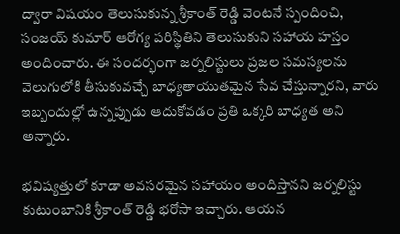ద్వారా విషయం తెలుసుకున్న శ్రీకాంత్ రెడ్డి వెంటనే స్పందించి, సంజయ్ కుమార్ ఆరోగ్య పరిస్థితిని తెలుసుకుని సహాయ హస్తం అందించారు. ఈ సందర్భంగా జర్నలిస్టులు ప్రజల సమస్యలను వెలుగులోకి తీసుకువచ్చే బాధ్యతాయుతమైన సేవ చేస్తున్నారని, వారు ఇబ్బందుల్లో ఉన్నప్పుడు ఆదుకోవడం ప్రతి ఒక్కరి బాధ్యత అని అన్నారు.

భవిష్యత్తులో కూడా అవసరమైన సహాయం అందిస్తానని జర్నలిస్టు కుటుంబానికి శ్రీకాంత్ రెడ్డి భరోసా ఇచ్చారు. ఆయన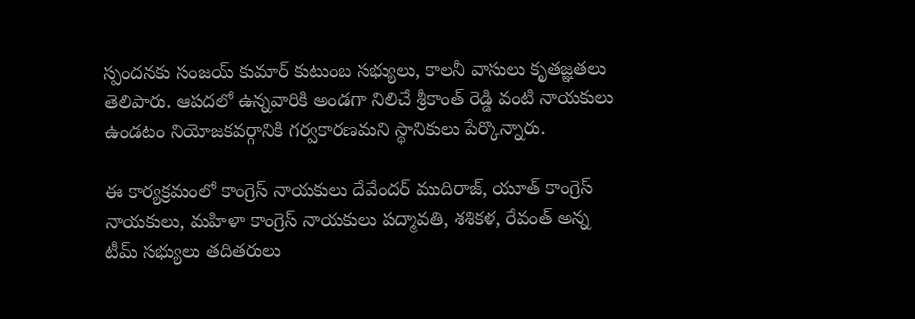స్పందనకు సంజయ్ కుమార్ కుటుంబ సభ్యులు, కాలనీ వాసులు కృతజ్ఞతలు తెలిపారు. ఆపదలో ఉన్నవారికి అండగా నిలిచే శ్రీకాంత్ రెడ్డి వంటి నాయకులు ఉండటం నియోజకవర్గానికి గర్వకారణమని స్థానికులు పేర్కొన్నారు.

ఈ కార్యక్రమంలో కాంగ్రెస్ నాయకులు దేవేందర్ ముదిరాజ్, యూత్ కాంగ్రెస్ నాయకులు, మహిళా కాంగ్రెస్ నాయకులు పద్మావతి, శశికళ, రేవంత్ అన్న టీమ్ సభ్యులు తదితరులు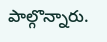పాల్గొన్నారు.